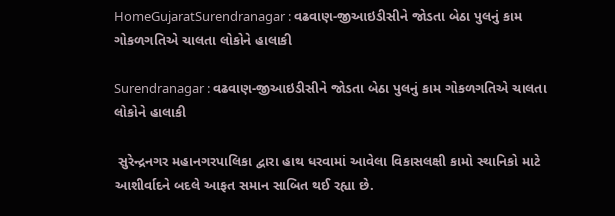HomeGujaratSurendranagar : વઢવાણ-જીઆઇડીસીને જોડતા બેઠા પુલનું કામ ગોકળગતિએ ચાલતા લોકોને હાલાકી

Surendranagar : વઢવાણ-જીઆઇડીસીને જોડતા બેઠા પુલનું કામ ગોકળગતિએ ચાલતા લોકોને હાલાકી

 સુરેન્દ્રનગર મહાનગરપાલિકા દ્વારા હાથ ધરવામાં આવેલા વિકાસલક્ષી કામો સ્થાનિકો માટે આશીર્વાદને બદલે આફત સમાન સાબિત થઈ રહ્યા છે.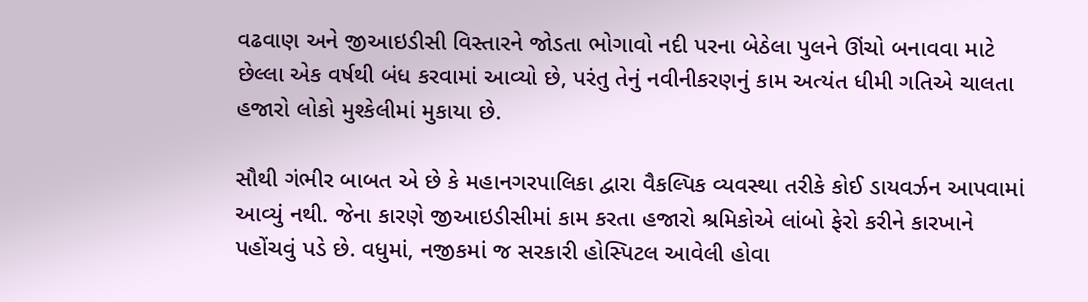વઢવાણ અને જીઆઇડીસી વિસ્તારને જોડતા ભોગાવો નદી પરના બેઠેલા પુલને ઊંચો બનાવવા માટે છેલ્લા એક વર્ષથી બંધ કરવામાં આવ્યો છે, પરંતુ તેનું નવીનીકરણનું કામ અત્યંત ધીમી ગતિએ ચાલતા હજારો લોકો મુશ્કેલીમાં મુકાયા છે.

સૌથી ગંભીર બાબત એ છે કે મહાનગરપાલિકા દ્વારા વૈકલ્પિક વ્યવસ્થા તરીકે કોઈ ડાયવર્ઝન આપવામાં આવ્યું નથી. જેના કારણે જીઆઇડીસીમાં કામ કરતા હજારો શ્રમિકોએ લાંબો ફેરો કરીને કારખાને પહોંચવું પડે છે. વધુમાં, નજીકમાં જ સરકારી હોસ્પિટલ આવેલી હોવા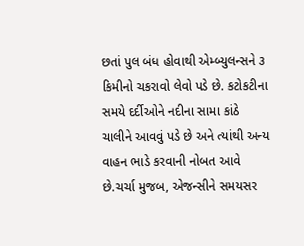છતાં પુલ બંધ હોવાથી એમ્બ્યુલન્સને ૩ કિમીનો ચકરાવો લેવો પડે છે. કટોકટીના સમયે દર્દીઓને નદીના સામા કાંઠે ચાલીને આવવું પડે છે અને ત્યાંથી અન્ય વાહન ભાડે કરવાની નોબત આવે છે.ચર્ચા મુજબ, એજન્સીને સમયસર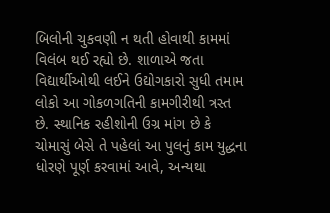બિલોની ચુકવણી ન થતી હોવાથી કામમાં વિલંબ થઈ રહ્યો છે. શાળાએ જતા વિદ્યાર્થીઓથી લઈને ઉદ્યોગકારો સુધી તમામ લોકો આ ગોકળગતિની કામગીરીથી ત્રસ્ત છે. સ્થાનિક રહીશોની ઉગ્ર માંગ છે કે ચોમાસું બેસે તે પહેલાં આ પુલનું કામ યુદ્ધના ધોરણે પૂર્ણ કરવામાં આવે, અન્યથા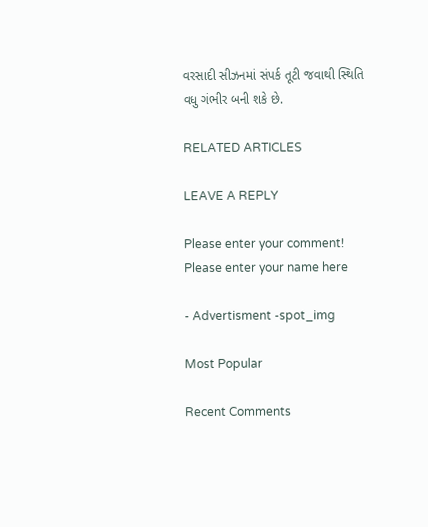વરસાદી સીઝનમાં સંપર્ક તૂટી જવાથી સ્થિતિ વધુ ગંભીર બની શકે છે.

RELATED ARTICLES

LEAVE A REPLY

Please enter your comment!
Please enter your name here

- Advertisment -spot_img

Most Popular

Recent Comments